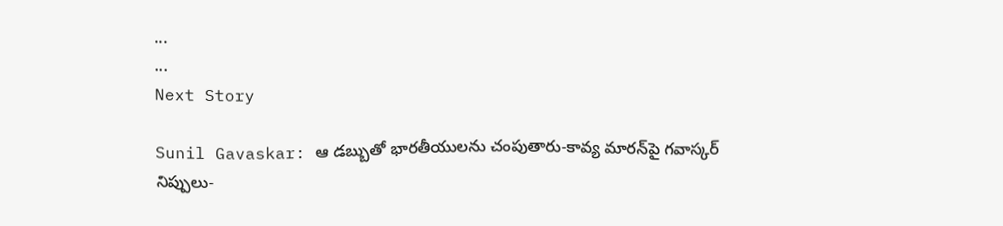...
...
Next Story

Sunil Gavaskar: ఆ డబ్బుతో భారతీయులను చంపుతారు-కావ్య మారన్‌పై గవాస్కర్ నిప్పులు-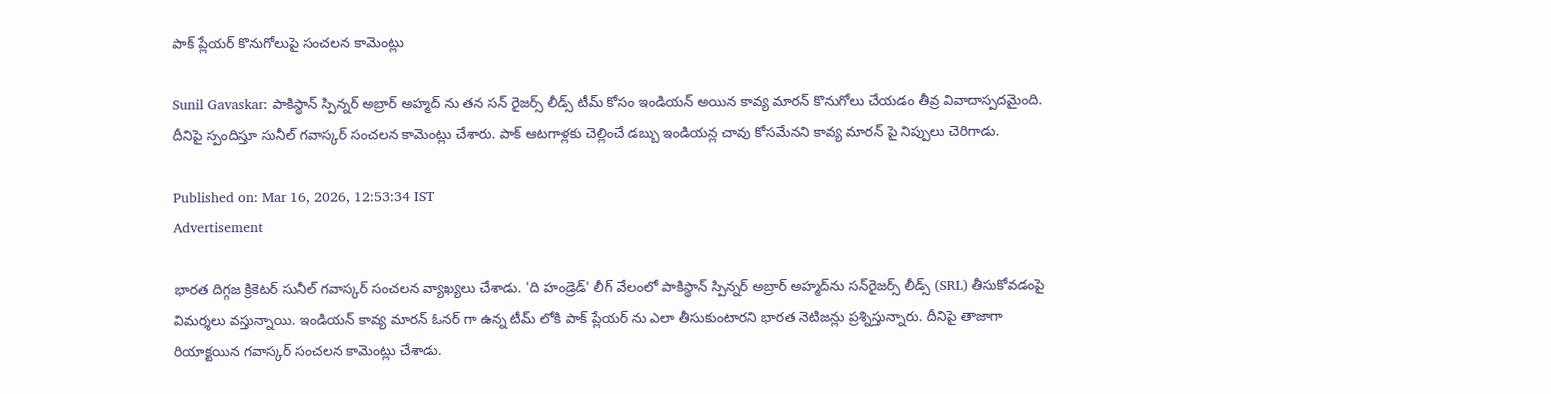పాక్ ప్లేయర్ కొనుగోలుపై సంచలన కామెంట్లు

Sunil Gavaskar: పాకిస్థాన్ స్పిన్నర్ అబ్రార్ అహ్మద్ ను తన సన్ రైజర్స్ లీడ్స్ టీమ్ కోసం ఇండియన్ అయిన కావ్య మారన్ కొనుగోలు చేయడం తీవ్ర వివాదాస్పదమైంది. దీనిపై స్పందిస్తూ సునీల్ గవాస్కర్ సంచలన కామెంట్లు చేశారు. పాక్ ఆటగాళ్లకు చెల్లించే డబ్బు ఇండియన్ల చావు కోసమేనని కావ్య మారన్ పై నిప్పులు చెరిగాడు.

Published on: Mar 16, 2026, 12:53:34 IST
Advertisement

భారత దిగ్గజ క్రికెటర్ సునీల్ గవాస్కర్ సంచలన వ్యాఖ్యలు చేశాడు. 'ది హండ్రెడ్' లీగ్ వేలంలో పాకిస్థాన్ స్పిన్నర్ అబ్రార్ అహ్మద్‌ను సన్‌రైజర్స్ లీడ్స్ (SRL) తీసుకోవడంపై విమర్శలు వస్తున్నాయి. ఇండియన్ కావ్య మారన్ ఓనర్ గా ఉన్న టీమ్ లోకి పాక్ ప్లేయర్ ను ఎలా తీసుకుంటారని భారత నెటిజన్లు ప్రశ్నిస్తున్నారు. దీనిపై తాజాగా రియాక్టయిన గవాస్కర్ సంచలన కామెంట్లు చేశాడు.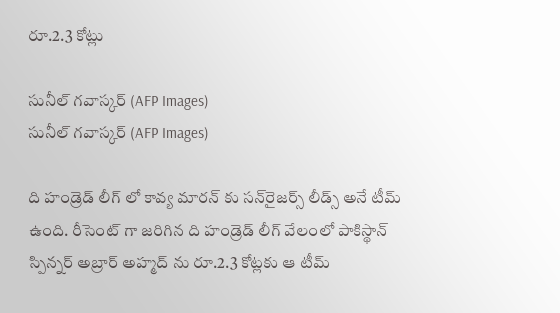రూ.2.3 కోట్లు

సునీల్ గవాస్కర్ (AFP Images)
సునీల్ గవాస్కర్ (AFP Images)

ది హండ్రెడ్ లీగ్ లో కావ్య మారన్ కు సన్‌రైజర్స్ లీడ్స్ అనే టీమ్ ఉంది. రీసెంట్ గా జరిగిన ది హండ్రెడ్ లీగ్ వేలంలో పాకిస్థాన్ స్పిన్నర్ అబ్రార్ అహ్మద్ ను రూ.2.3 కోట్లకు ఆ టీమ్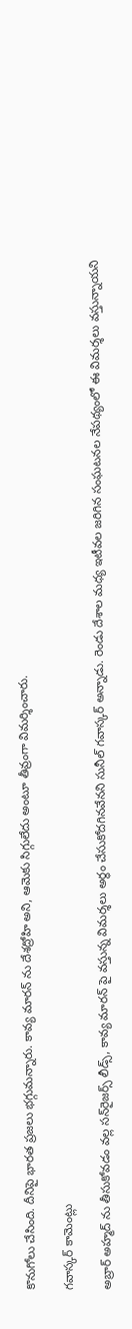కొనుగోలు చేసింది. దీనిపై భారత ప్రజలు భగ్గుమన్నారు. కావ్య మారన్ ను దేశద్రోహి అని, ఆమెకు సిగ్గులేదు అంటూ తీవ్రంగా విమర్శించారు.

గవాస్కర్ కామెంట్లు

అబ్రార్ అహ్మద్ ను తీసుకోవడం వల్ల సన్‌రైజర్స్ లీడ్స్, కావ్య మారన్ పై వస్తున్న విమర్శలు అర్థం చేసుకోదగినవేనని సునీల్ గవాస్కర్ అన్నాడు. రెండు దేశాల మధ్య ఇటీవల జరిగిన సంఘటనల నేపథ్యంలో ఈ విమర్శలు వస్తున్నాయని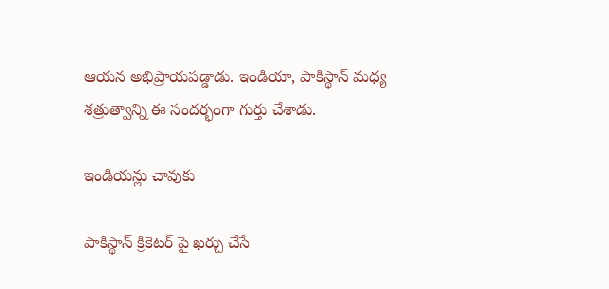ఆయన అభిప్రాయపడ్డాడు. ఇండియా, పాకిస్థాన్ మధ్య శత్రుత్వాన్ని ఈ సందర్భంగా గుర్తు చేశాడు.

ఇండియన్లు చావుకు

పాకిస్థాన్ క్రికెటర్ పై ఖర్చు చేసే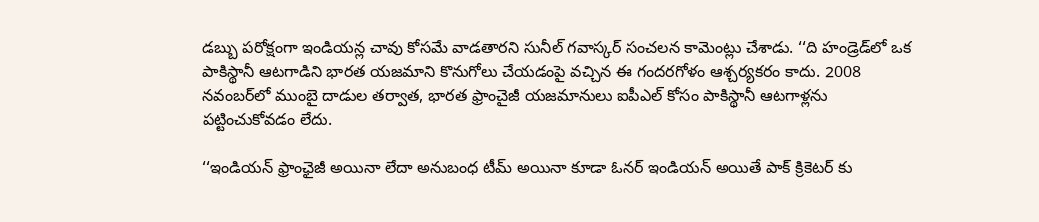డబ్బు పరోక్షంగా ఇండియన్ల చావు కోసమే వాడతారని సునీల్ గవాస్కర్ సంచలన కామెంట్లు చేశాడు. ‘‘ది హండ్రెడ్‌లో ఒక పాకిస్థానీ ఆటగాడిని భారత యజమాని కొనుగోలు చేయడంపై వచ్చిన ఈ గందరగోళం ఆశ్చర్యకరం కాదు. 2008 నవంబర్‌లో ముంబై దాడుల తర్వాత, భారత ఫ్రాంచైజీ యజమానులు ఐపీఎల్ కోసం పాకిస్థానీ ఆటగాళ్లను పట్టించుకోవడం లేదు.

‘‘ఇండియన్ ఫ్రాంఛైజీ అయినా లేదా అనుబంధ టీమ్ అయినా కూడా ఓనర్ ఇండియన్ అయితే పాక్ క్రికెటర్ కు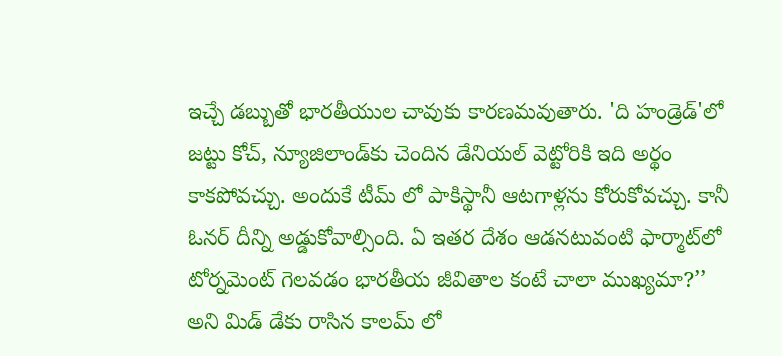ఇచ్చే డబ్బుతో భారతీయుల చావుకు కారణమవుతారు. 'ది హండ్రెడ్'లో జట్టు కోచ్, న్యూజిలాండ్‌కు చెందిన డేనియల్ వెట్టోరికి ఇది అర్థం కాకపోవచ్చు. అందుకే టీమ్ లో పాకిస్థానీ ఆటగాళ్లను కోరుకోవచ్చు. కానీ ఓనర్ దీన్ని అడ్డుకోవాల్సింది. ఏ ఇతర దేశం ఆడనటువంటి ఫార్మాట్‌లో టోర్నమెంట్ గెలవడం భారతీయ జీవితాల కంటే చాలా ముఖ్యమా?’’ అని మిడ్ డేకు రాసిన కాలమ్ లో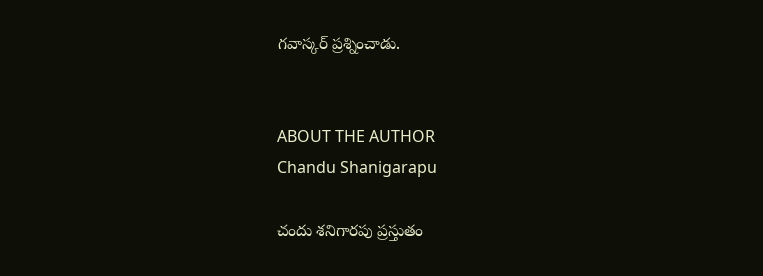గవాస్కర్ ప్రశ్నించాడు.


ABOUT THE AUTHOR
Chandu Shanigarapu

చందు శనిగారపు ప్రస్తుతం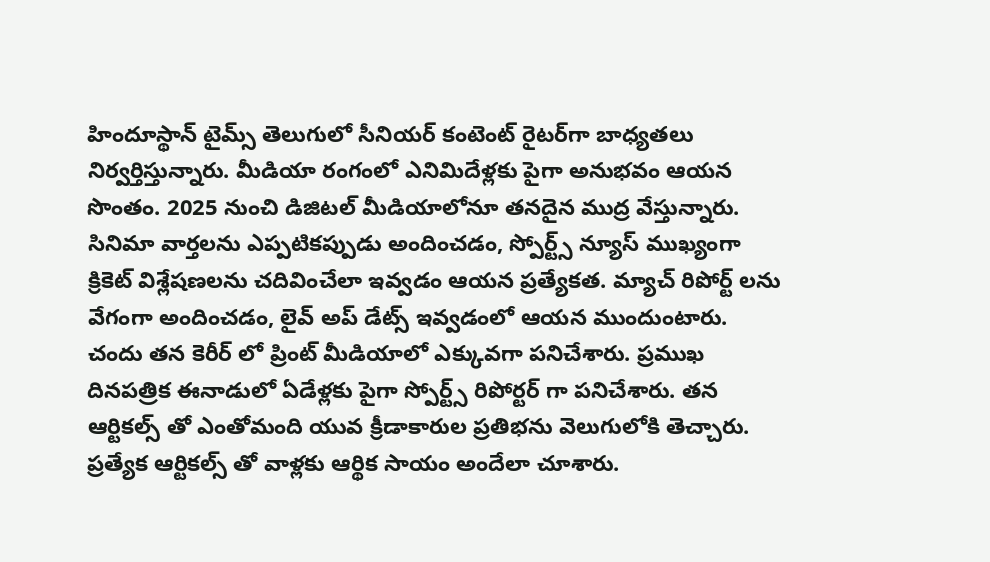హిందూస్థాన్ టైమ్స్ తెలుగులో సీనియర్ కంటెంట్ రైట‌ర్‌గా బాధ్యతలు నిర్వర్తిస్తున్నారు. మీడియా రంగంలో ఎనిమిదేళ్లకు పైగా అనుభవం ఆయన సొంతం. 2025 నుంచి డిజిటల్ మీడియాలోనూ తనదైన ముద్ర వేస్తున్నారు. సినిమా వార్తలను ఎప్పటికప్పుడు అందించడం, స్పోర్ట్స్ న్యూస్ ముఖ్యంగా క్రికెట్ విశ్లేషణలను చదివించేలా ఇవ్వడం ఆయన ప్రత్యేకత. మ్యాచ్ రిపోర్ట్ లను వేగంగా అందించడం, లైవ్ అప్ డేట్స్ ఇవ్వడంలో ఆయన ముందుంటారు. చందు తన కెరీర్ లో ప్రింట్ మీడియాలో ఎక్కువగా పనిచేశారు. ప్రముఖ దినపత్రిక ఈనాడులో ఏడేళ్లకు పైగా స్పోర్ట్స్ రిపోర్టర్ గా పనిచేశారు. తన ఆర్టికల్స్ తో ఎంతోమంది యువ క్రీడాకారుల ప్రతిభను వెలుగులోకి తెచ్చారు. ప్రత్యేక ఆర్టికల్స్ తో వాళ్లకు ఆర్థిక సాయం అందేలా చూశారు.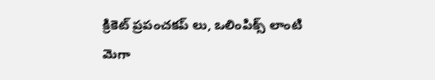క్రికెట్ ప్రపంచకప్ లు, ఒలింపిక్స్ లాంటి మెగా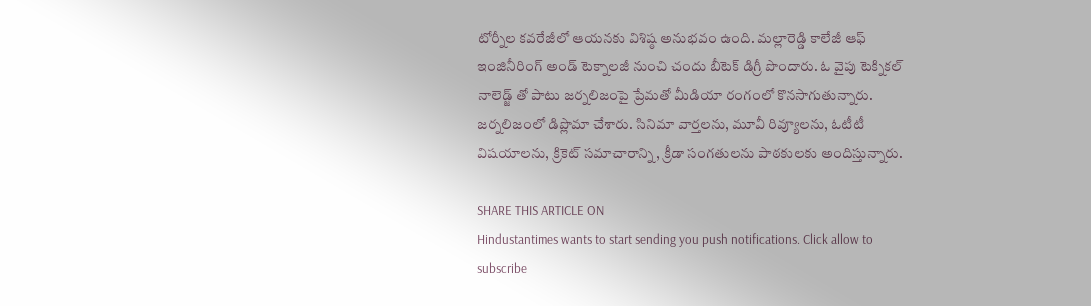టోర్నీల కవరేజీలో ఆయనకు విశిష్ఠ అనుభవం ఉంది. మల్లారెడ్డి కాలేజీ ఆఫ్ ఇంజినీరింగ్ అండ్ టెక్నాలజీ నుంచి చందు బీటెక్ డిగ్రీ పొందారు. ఓ వైపు టెక్నికల్ నాలెడ్జ్ తో పాటు జర్నలిజంపై ప్రేమతో మీడియా రంగంలో కొనసాగుతున్నారు. జర్నలిజంలో డిప్లొమా చేశారు. సినిమా వార్తలను, మూవీ రివ్యూలను, ఓటీటీ విషయాలను, క్రికెట్ సమాచారాన్ని, క్రీడా సంగతులను పాఠకులకు అందిస్తున్నారు.

SHARE THIS ARTICLE ON
Hindustantimes wants to start sending you push notifications. Click allow to subscribe